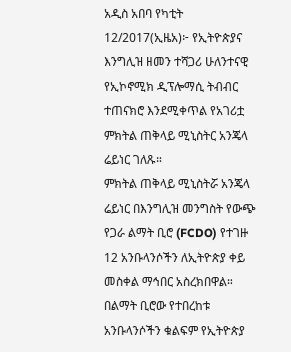አዲስ አበባ የካቲት 12/2017(ኢዜአ)፦ የኢትዮጵያና እንግሊዝ ዘመን ተሻጋሪ ሁለንተናዊ የኢኮኖሚክ ዲፕሎማሲ ትብብር ተጠናክሮ እንደሚቀጥል የአገሪቷ ምክትል ጠቅላይ ሚኒስትር አንጄላ ሬይነር ገለጹ።
ምክትል ጠቅላይ ሚኒስትሯ አንጄላ ሬይነር በእንግሊዝ መንግስት የውጭ የጋራ ልማት ቢሮ (FCDO) የተገዙ 12 አንቡላንሶችን ለኢትዮጵያ ቀይ መስቀል ማኅበር አስረክበዋል።
በልማት ቢሮው የተበረከቱ አንቡላንሶችን ቁልፍም የኢትዮጵያ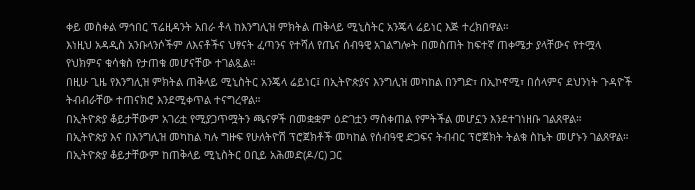ቀይ መስቀል ማኅበር ፕሬዚዳንት አበራ ቶላ ከእንግሊዝ ምክትል ጠቅላይ ሚኒስትር አንጄላ ሬይነር እጅ ተረክበዋል።
እነዚህ አዳዲስ አንቡላንሶችም ለእናቶችና ህፃናት ፈጣንና የተሻለ የጤና ሰብዓዊ አገልግሎት በመስጠት ከፍተኛ ጠቀሜታ ያላቸውና የተሟላ የህክምና ቁሳቁስ የታጠቁ መሆናቸው ተገልጿል።
በዚሁ ጊዜ የእንግሊዝ ምክትል ጠቅላይ ሚኒስትር አንጄላ ሬይነር፤ በኢትዮጵያና እንግሊዝ መካከል በንግድ፣ በኢኮኖሚ፣ በሰላምና ደህንነት ጉዳዮች ትብብራቸው ተጠናክሮ እንደሚቀጥል ተናግረዋል።
በኢትዮጵያ ቆይታቸውም አገሪቷ የሚያጋጥሟትን ጫናዎች በመቋቋም ዕድገቷን ማስቀጠል የምትችል መሆኗን እንደተገነዘቡ ገልጸዋል።
በኢትዮጵያ እና በእንግሊዝ መካከል ካሉ ግዙፍ የሁለትዮሽ ፕሮጀክቶች መካከል የሰብዓዊ ድጋፍና ትብብር ፕሮጀክት ትልቁ ስኬት መሆኑን ገልጸዋል።
በኢትዮጵያ ቆይታቸውም ከጠቅላይ ሚኒስትር ዐቢይ አሕመድ(ዶ/ር) ጋር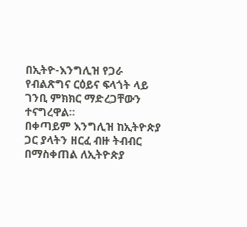በኢትዮ-እንግሊዝ የጋራ የብልጽግና ርዕይና ፍላጎት ላይ ገንቢ ምክክር ማድረጋቸውን ተናግረዋል።
በቀጣይም እንግሊዝ ከኢትዮጵያ ጋር ያላትን ዘርፈ ብዙ ትብብር በማስቀጠል ለኢትዮጵያ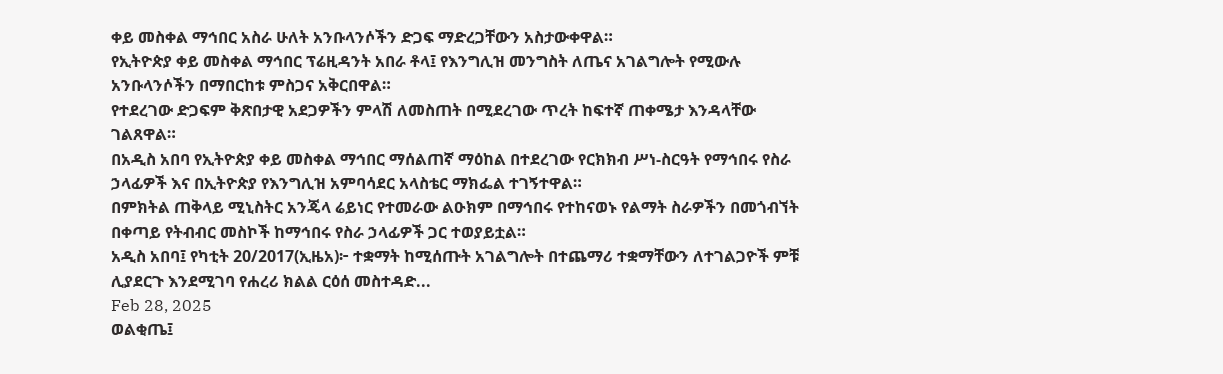ቀይ መስቀል ማኅበር አስራ ሁለት አንቡላንሶችን ድጋፍ ማድረጋቸውን አስታውቀዋል።
የኢትዮጵያ ቀይ መስቀል ማኅበር ፕሬዚዳንት አበራ ቶላ፤ የእንግሊዝ መንግስት ለጤና አገልግሎት የሚውሉ አንቡላንሶችን በማበርከቱ ምስጋና አቅርበዋል።
የተደረገው ድጋፍም ቅጽበታዊ አደጋዎችን ምላሽ ለመስጠት በሚደረገው ጥረት ከፍተኛ ጠቀሜታ እንዳላቸው ገልጸዋል።
በአዲስ አበባ የኢትዮጵያ ቀይ መስቀል ማኅበር ማሰልጠኛ ማዕከል በተደረገው የርክክብ ሥነ-ስርዓት የማኅበሩ የስራ ኃላፊዎች እና በኢትዮጵያ የእንግሊዝ አምባሳደር አላስቴር ማክፌል ተገኝተዋል።
በምክትል ጠቅላይ ሚኒስትር አንጄላ ሬይነር የተመራው ልዑክም በማኅበሩ የተከናወኑ የልማት ስራዎችን በመጎብኘት በቀጣይ የትብብር መስኮች ከማኅበሩ የስራ ኃላፊዎች ጋር ተወያይቷል።
አዲስ አበባ፤ የካቲት 20/2017(ኢዜአ)፦ ተቋማት ከሚሰጡት አገልግሎት በተጨማሪ ተቋማቸውን ለተገልጋዮች ምቹ ሊያደርጉ እንደሚገባ የሐረሪ ክልል ርዕሰ መስተዳድ...
Feb 28, 2025
ወልቂጤ፤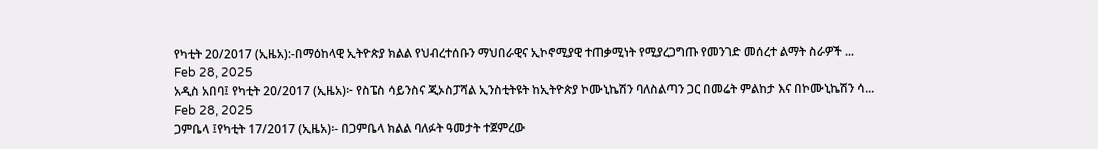የካቲት 20/2017 (ኢዜአ):-በማዕከላዊ ኢትዮጵያ ክልል የህብረተሰቡን ማህበራዊና ኢኮኖሚያዊ ተጠቃሚነት የሚያረጋግጡ የመንገድ መሰረተ ልማት ስራዎች ...
Feb 28, 2025
አዲስ አበባ፤ የካቲት 20/2017 (ኢዜአ)፦ የስፔስ ሳይንስና ጂኦስፓሻል ኢንስቲትዩት ከኢትዮጵያ ኮሙኒኬሽን ባለስልጣን ጋር በመሬት ምልከታ እና በኮሙኒኬሽን ሳ...
Feb 28, 2025
ጋምቤላ ፤የካቲት 17/2017 (ኢዜአ)፡- በጋምቤላ ክልል ባለፉት ዓመታት ተጀምረው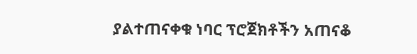ያልተጠናቀቁ ነባር ፕሮጀክቶችን አጠናቆ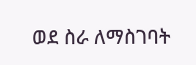ወደ ስራ ለማስገባት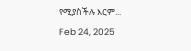የሚያስችሉ እርም...
Feb 24, 2025